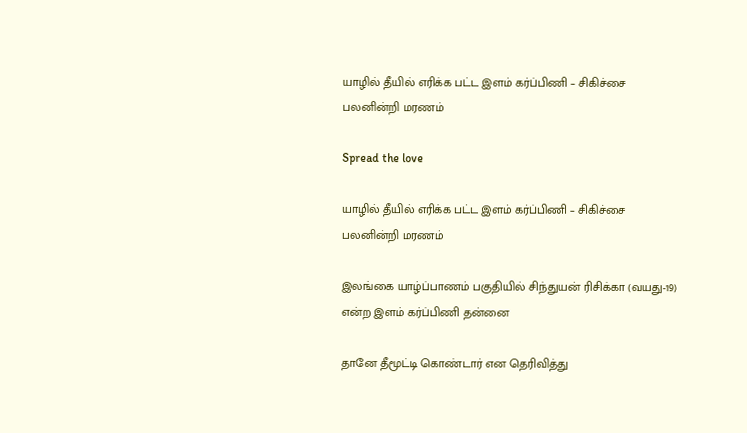யாழில் தீயில் எரிக்க பட்ட இளம் கர்ப்பிணி – சிகிச்சை பலனின்றி மரணம்

Spread the love

யாழில் தீயில் எரிக்க பட்ட இளம் கர்ப்பிணி – சிகிச்சை பலனின்றி மரணம்

இலங்கை யாழ்ப்பாணம் பகுதியில் சிந்துயன் ரிசிக்கா (வயது-19) என்ற இளம் கர்ப்பிணி தன்னை

தானே தீமூட்டி கொண்டார் என தெரிவித்து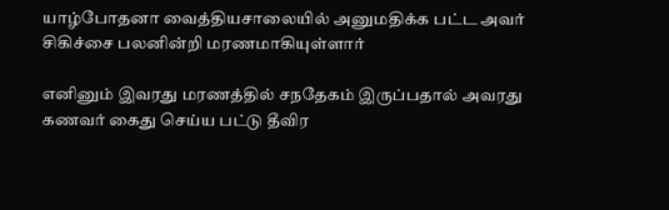யாழ்போதனா வைத்தியசாலையில் அனுமதிக்க பட்ட அவர் சிகிச்சை பலனின்றி மரணமாகியுள்ளார்

எனினும் இவரது மரணத்தில் சநதேகம் இருப்பதால் அவரது கணவர் கைது செய்ய பட்டு தீவிர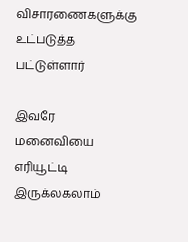விசாரணைகளுக்கு உட்படுத்த பட்டுள்ளார்

இவரே மனைவியை எரியூட்டி இருக்லகலாம்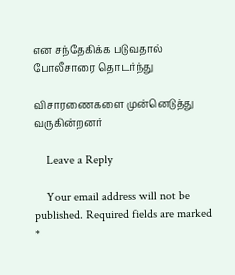என சந்தேகிக்க படுவதால் போலீசாரை தொடர்ந்து

விசாரணைகளை முன்னெடுத்து வருகின்றனர்

    Leave a Reply

    Your email address will not be published. Required fields are marked *